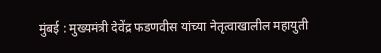मुंबई : मुख्यमंत्री देवेंद्र फडणवीस यांच्या नेतृत्वाखालील महायुती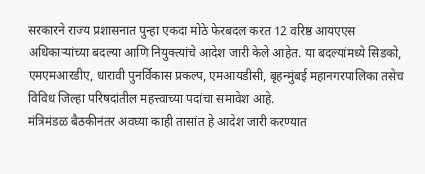सरकारने राज्य प्रशासनात पुन्हा एकदा मोठे फेरबदल करत 12 वरिष्ठ आयएएस अधिकाऱ्यांच्या बदल्या आणि नियुक्त्यांचे आदेश जारी केले आहेत. या बदल्यांमध्ये सिडको, एमएमआरडीए, धारावी पुनर्विकास प्रकल्प, एमआयडीसी, बृहन्मुंबई महानगरपालिका तसेच विविध जिल्हा परिषदांतील महत्त्वाच्या पदांचा समावेश आहे.
मंत्रिमंडळ बैठकीनंतर अवघ्या काही तासांत हे आदेश जारी करण्यात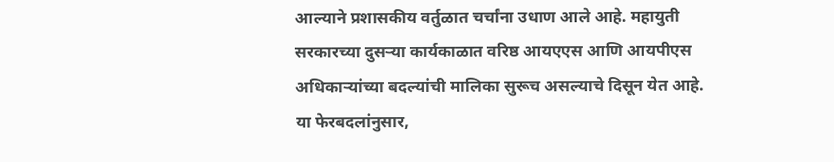आल्याने प्रशासकीय वर्तुळात चर्चांना उधाण आले आहे. महायुती सरकारच्या दुसऱ्या कार्यकाळात वरिष्ठ आयएएस आणि आयपीएस अधिकाऱ्यांच्या बदल्यांची मालिका सुरूच असल्याचे दिसून येत आहे.
या फेरबदलांनुसार,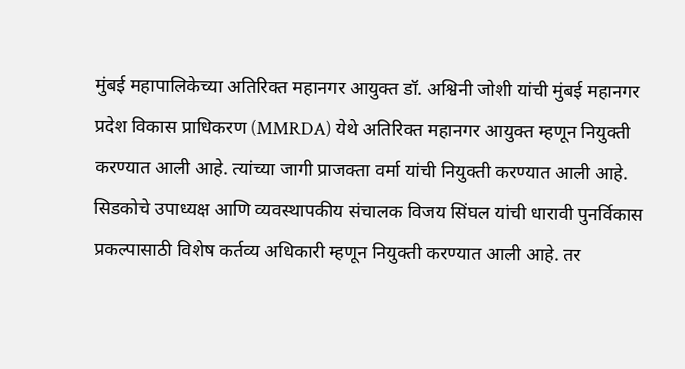मुंबई महापालिकेच्या अतिरिक्त महानगर आयुक्त डॉ. अश्विनी जोशी यांची मुंबई महानगर प्रदेश विकास प्राधिकरण (MMRDA) येथे अतिरिक्त महानगर आयुक्त म्हणून नियुक्ती करण्यात आली आहे. त्यांच्या जागी प्राजक्ता वर्मा यांची नियुक्ती करण्यात आली आहे.
सिडकोचे उपाध्यक्ष आणि व्यवस्थापकीय संचालक विजय सिंघल यांची धारावी पुनर्विकास प्रकल्पासाठी विशेष कर्तव्य अधिकारी म्हणून नियुक्ती करण्यात आली आहे. तर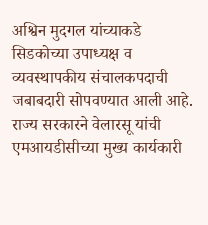अश्विन मुदगल यांच्याकडे सिडकोच्या उपाध्यक्ष व व्यवस्थापकीय संचालकपदाची जबाबदारी सोपवण्यात आली आहे.
राज्य सरकारने वेलारसू यांची एमआयडीसीच्या मुख्य कार्यकारी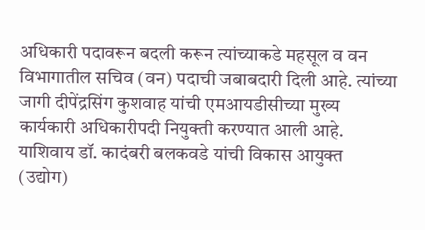अधिकारी पदावरून बदली करून त्यांच्याकडे महसूल व वन विभागातील सचिव (वन) पदाची जबाबदारी दिली आहे. त्यांच्या जागी दीपेंद्रसिंग कुशवाह यांची एमआयडीसीच्या मुख्य कार्यकारी अधिकारीपदी नियुक्ती करण्यात आली आहे.
याशिवाय डॉ. कादंबरी बलकवडे यांची विकास आयुक्त (उद्योग)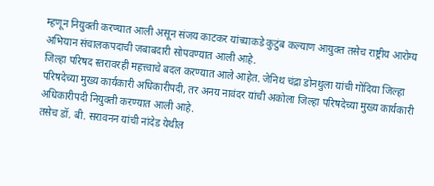म्हणून नियुक्ती करण्यात आली असून संजय काटकर यांच्याकडे कुटुंब कल्याण आयुक्त तसेच राष्ट्रीय आरोग्य अभियान संचालकपदाची जबाबदारी सोपवण्यात आली आहे.
जिल्हा परिषद स्तरावरही महत्त्वाचे बदल करण्यात आले आहेत. जेनिथ चंद्रा डोनथुला यांची गोंदिया जिल्हा परिषदेच्या मुख्य कार्यकारी अधिकारीपदी, तर अनय नावंदर यांची अकोला जिल्हा परिषदेच्या मुख्य कार्यकारी अधिकारीपदी नियुक्ती करण्यात आली आहे.
तसेच डॉ. बी. सरावनन यांची नांदेड येथील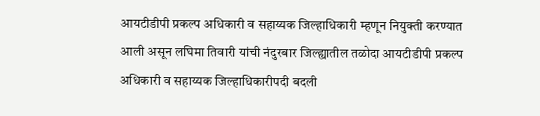आयटीडीपी प्रकल्प अधिकारी व सहाय्यक जिल्हाधिकारी म्हणून नियुक्ती करण्यात आली असून लघिमा तिवारी यांची नंदुरबार जिल्ह्यातील तळोदा आयटीडीपी प्रकल्प अधिकारी व सहाय्यक जिल्हाधिकारीपदी बदली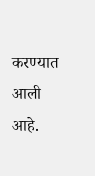करण्यात आली आहे.